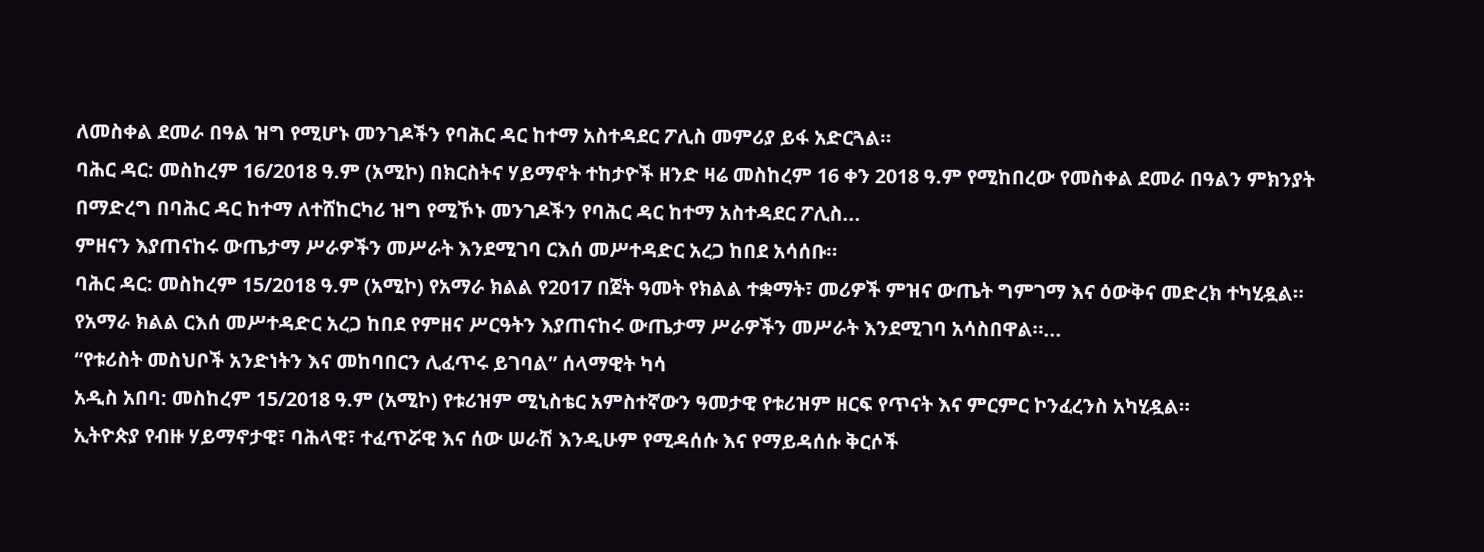ለመስቀል ደመራ በዓል ዝግ የሚሆኑ መንገዶችን የባሕር ዳር ከተማ አስተዳደር ፖሊስ መምሪያ ይፋ አድርጓል።
ባሕር ዳር: መስከረም 16/2018 ዓ.ም (አሚኮ) በክርስትና ሃይማኖት ተከታዮች ዘንድ ዛሬ መስከረም 16 ቀን 2018 ዓ.ም የሚከበረው የመስቀል ደመራ በዓልን ምክንያት በማድረግ በባሕር ዳር ከተማ ለተሸከርካሪ ዝግ የሚኾኑ መንገዶችን የባሕር ዳር ከተማ አስተዳደር ፖሊስ...
ምዘናን እያጠናከሩ ውጤታማ ሥራዎችን መሥራት እንደሚገባ ርእሰ መሥተዳድር አረጋ ከበደ አሳሰቡ።
ባሕር ዳር: መስከረም 15/2018 ዓ.ም (አሚኮ) የአማራ ክልል የ2017 በጀት ዓመት የክልል ተቋማት፣ መሪዎች ምዝና ውጤት ግምገማ እና ዕውቅና መድረክ ተካሂዷል።
የአማራ ክልል ርእሰ መሥተዳድር አረጋ ከበደ የምዘና ሥርዓትን እያጠናከሩ ውጤታማ ሥራዎችን መሥራት እንደሚገባ አሳስበዋል።...
“የቱሪስት መስህቦች አንድነትን እና መከባበርን ሊፈጥሩ ይገባል” ሰላማዊት ካሳ
አዲስ አበባ: መስከረም 15/2018 ዓ.ም (አሚኮ) የቱሪዝም ሚኒስቴር አምስተኛውን ዓመታዊ የቱሪዝም ዘርፍ የጥናት እና ምርምር ኮንፈረንስ አካሂዷል።
ኢትዮጵያ የብዙ ሃይማኖታዊ፣ ባሕላዊ፣ ተፈጥሯዊ እና ሰው ሠራሽ እንዲሁም የሚዳሰሱ እና የማይዳሰሱ ቅርሶች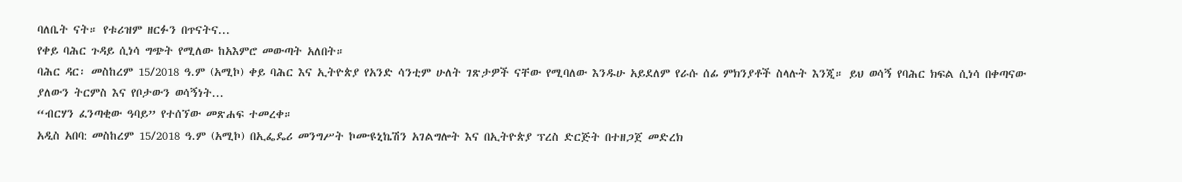ባለቤት ናት። የቱሪዝም ዘርፉን በጥናትና...
የቀይ ባሕር ጉዳይ ሲነሳ ግጭት የሚለው ከአእምሮ መውጣት አለበት።
ባሕር ዳር፡ መስከረም 15/2018 ዓ.ም (አሚኮ) ቀይ ባሕር እና ኢትዮጵያ የአንድ ሳንቲም ሁለት ገጽታዎች ናቸው የሚባለው እንዱሁ አይደለም የራሱ ሰፊ ምክንያቶች ስላሉት እንጂ። ይህ ወሳኝ የባሕር ክፍል ሲነሳ በቀጣናው ያለውን ትርምስ እና የቦታውን ወሳኝነት...
“ብርሃን ፈንጣቂው ዓባይ” የተሰኘው መጽሐፍ ተመረቀ።
አዲስ አበባ: መስከረም 15/2018 ዓ.ም (አሚኮ) በኢፌዴሪ መንግሥት ኮሙዩኒኬሽን አገልግሎት እና በኢትዮጵያ ፕረስ ድርጅት በተዘጋጀ መድረክ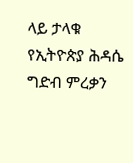ላይ ታላቁ የኢትዮጵያ ሕዳሴ ግድብ ምረቃን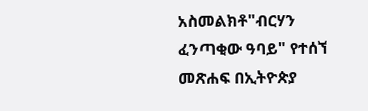አስመልክቶ"ብርሃን ፈንጣቂው ዓባይ" የተሰኘ መጽሐፍ በኢትዮጵያ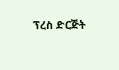ፕረስ ድርጅት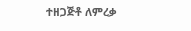ተዘጋጅቶ ለምረቃ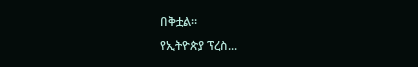በቅቷል።
የኢትዮጵያ ፕረስ...